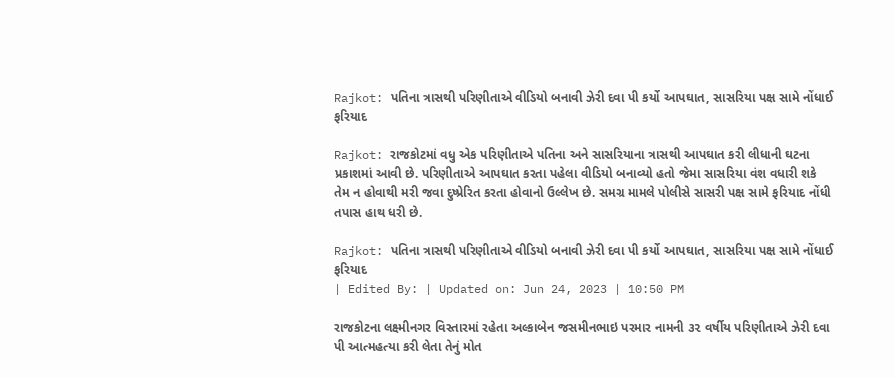Rajkot: પતિના ત્રાસથી પરિણીતાએ વીડિયો બનાવી ઝેરી દવા પી કર્યો આપઘાત, સાસરિયા પક્ષ સામે નોંધાઈ ફરિયાદ

Rajkot: રાજકોટમાં વધુ એક પરિણીતાએ પતિના અને સાસરિયાના ત્રાસથી આપઘાત કરી લીધાની ઘટના પ્રકાશમાં આવી છે. પરિણીતાએ આપઘાત કરતા પહેલા વીડિયો બનાવ્યો હતો જેમા સાસરિયા વંશ વધારી શકે તેમ ન હોવાથી મરી જવા દુષ્પ્રેરિત કરતા હોવાનો ઉલ્લેખ છે. સમગ્ર મામલે પોલીસે સાસરી પક્ષ સામે ફરિયાદ નોંધી તપાસ હાથ ધરી છે.

Rajkot: પતિના ત્રાસથી પરિણીતાએ વીડિયો બનાવી ઝેરી દવા પી કર્યો આપઘાત, સાસરિયા પક્ષ સામે નોંધાઈ ફરિયાદ
| Edited By: | Updated on: Jun 24, 2023 | 10:50 PM

રાજકોટના લક્ષ્મીનગર વિસ્તારમાં રહેતા અલ્કાબેન જસમીનભાઇ પરમાર નામની ૩૨ વર્ષીય પરિણીતાએ ઝેરી દવા પી આત્મહત્યા કરી લેતા તેનું મોત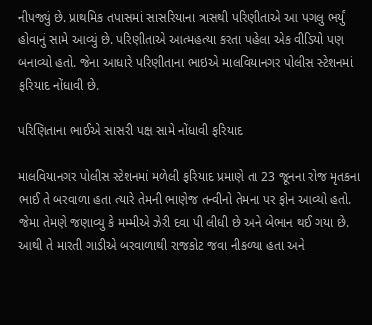નીપજ્યું છે. પ્રાથમિક તપાસમાં સાસરિયાના ત્રાસથી પરિણીતાએ આ પગલુ ભર્યું હોવાનું સામે આવ્યું છે. પરિણીતાએ આત્મહત્યા કરતા પહેલા એક વીડિયો પણ બનાવ્યો હતો. જેના આધારે પરિણીતાના ભાઇએ માલવિયાનગર પોલીસ સ્ટેશનમાં ફરિયાદ નોંધાવી છે.

પરિણિતાના ભાઈએ સાસરી પક્ષ સામે નોંધાવી ફરિયાદ

માલવિયાનગર પોલીસ સ્ટેશનમાં મળેલી ફરિયાદ પ્રમાણે તા 23 જૂનના રોજ મૃતકના ભાઈ તે બરવાળા હતા ત્યારે તેમની ભાણેજ તન્વીનો તેમના પર ફોન આવ્યો હતો. જેમા તેમણે જણાવ્યુ કે મમ્મીએ ઝેરી દવા પી લીધી છે અને બેભાન થઈ ગયા છે. આથી તે મારતી ગાડીએ બરવાળાથી રાજકોટ જવા નીકળ્યા હતા અને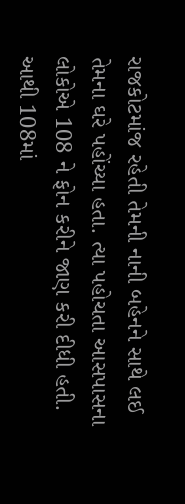રાજકોટમાંજ રહેતી તેમની નાની બહેનને સાથે લઈ તેમના ઘરે પહોંચ્યા હતા. ત્યા પહોચતા આસપાસના લોકોએ 108 ને ફોન કરીને જાણ કરી દીધી હતી. આથી 108માં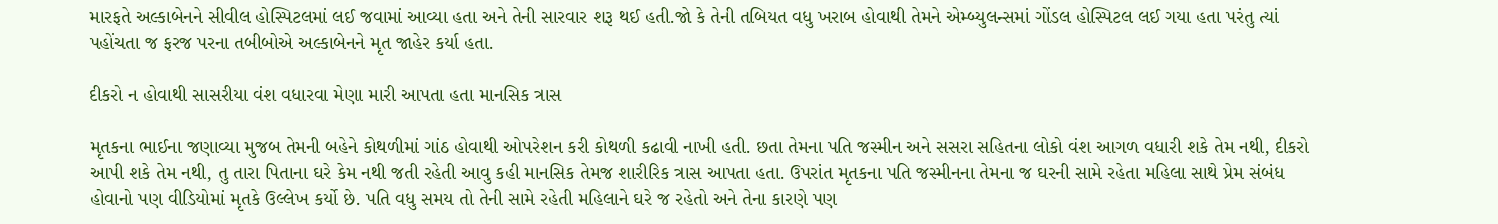મારફતે અલ્કાબેનને સીવીલ હોસ્પિટલમાં લઈ જવામાં આવ્યા હતા અને તેની સારવાર શરૂ થઈ હતી.જો કે તેની તબિયત વધુ ખરાબ હોવાથી તેમને એમ્બ્યુલન્સમાં ગોંડલ હોસ્પિટલ લઈ ગયા હતા પરંતુ ત્યાં પહોંચતા જ ફરજ પરના તબીબોએ અલ્કાબેનને મૃત જાહેર કર્યા હતા.

દીકરો ન હોવાથી સાસરીયા વંશ વધારવા મેણા મારી આપતા હતા માનસિક ત્રાસ

મૃતકના ભાઈના જણાવ્યા મુજબ તેમની બહેને કોથળીમાં ગાંઠ હોવાથી ઓપરેશન કરી કોથળી કઢાવી નાખી હતી. છતા તેમના પતિ જસ્મીન અને સસરા સહિતના લોકો વંશ આગળ વધારી શકે તેમ નથી, દીકરો આપી શકે તેમ નથી, તુ તારા પિતાના ઘરે કેમ નથી જતી રહેતી આવુ કહી માનસિક તેમજ શારીરિક ત્રાસ આપતા હતા. ઉપરાંત મૃતકના પતિ જસ્મીનના તેમના જ ઘરની સામે રહેતા મહિલા સાથે પ્રેમ સંબંધ હોવાનો પણ વીડિયોમાં મૃતકે ઉલ્લેખ કર્યો છે. પતિ વધુ સમય તો તેની સામે રહેતી મહિલાને ઘરે જ રહેતો અને તેના કારણે પણ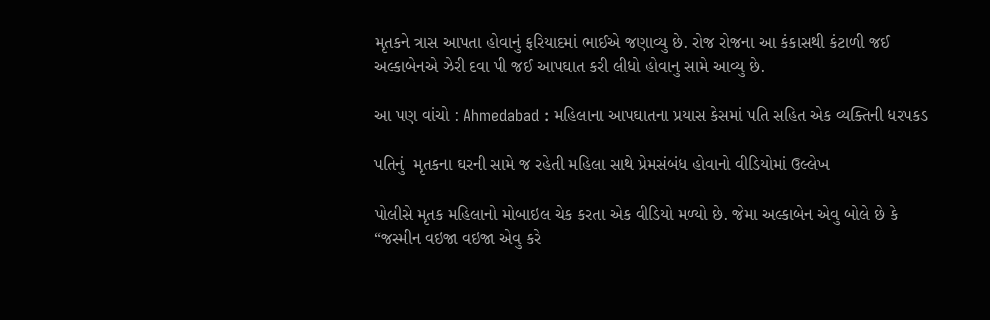મૃતકને ત્રાસ આપતા હોવાનું ફરિયાદમાં ભાઈએ જણાવ્યુ છે. રોજ રોજના આ કંકાસથી કંટાળી જઈ અલ્કાબેનએ ઝેરી દવા પી જઈ આપઘાત કરી લીધો હોવાનુ સામે આવ્યુ છે.

આ પણ વાંચો : Ahmedabad : મહિલાના આપઘાતના પ્રયાસ કેસમાં પતિ સહિત એક વ્યક્તિની ધરપકડ

પતિનું  મૃતકના ઘરની સામે જ રહેતી મહિલા સાથે પ્રેમસંબંધ હોવાનો વીડિયોમાં ઉલ્લેખ

પોલીસે મૃતક મહિલાનો મોબાઇલ ચેક કરતા એક વીડિયો મળ્યો છે. જેમા અલ્કાબેન એવુ બોલે છે કે “જસ્મીન વઇજા વઇજા એવુ કરે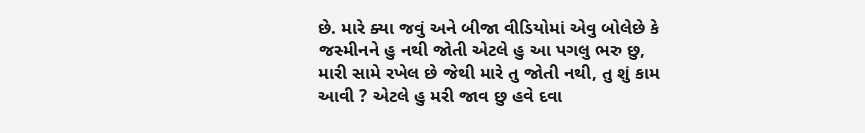છે. મારે ક્યા જવું અને બીજા વીડિયોમાં એવુ બોલેછે કે જસ્મીનને હુ નથી જોતી એટલે હુ આ પગલુ ભરુ છુ,  મારી સામે રખેલ છે જેથી મારે તુ જોતી નથી, તુ શું કામ આવી ? એટલે હુ મરી જાવ છુ હવે દવા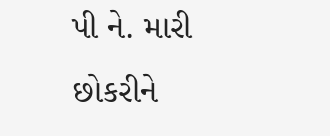પી ને. મારી છોકરીને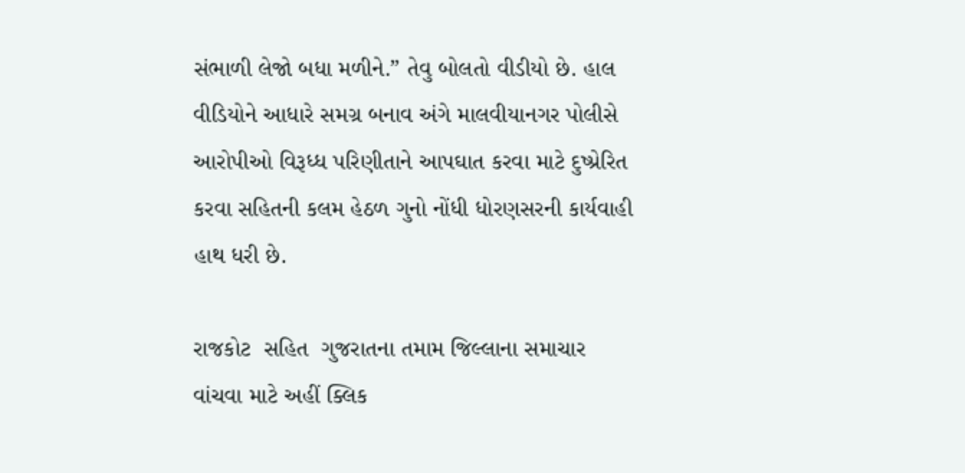સંભાળી લેજો બધા મળીને.” તેવુ બોલતો વીડીયો છે. હાલ વીડિયોને આધારે સમગ્ર બનાવ અંગે માલવીયાનગર પોલીસે આરોપીઓ વિરૂધ્ધ પરિણીતાને આપઘાત કરવા માટે દુષ્પ્રેરિત કરવા સહિતની કલમ હેઠળ ગુનો નોંધી ધોરણસરની કાર્યવાહી હાથ ધરી છે.

રાજકોટ  સહિત  ગુજરાતના તમામ જિલ્લાના સમાચાર વાંચવા માટે અહીં ક્લિક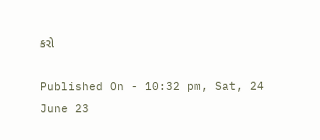કરો

Published On - 10:32 pm, Sat, 24 June 23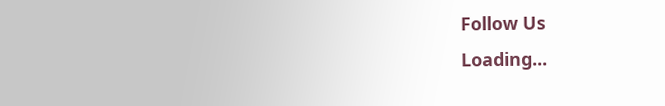Follow Us
Loading...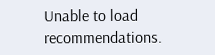Unable to load recommendations.